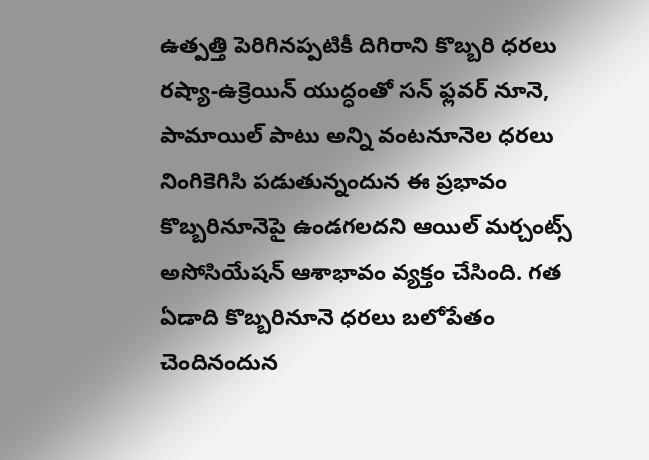ఉత్పత్తి పెరిగినప్పటికీ దిగిరాని కొబ్బరి ధరలు
రష్యా-ఉక్రెయిన్ యుద్ధంతో సన్ ఫ్లవర్ నూనె, పామాయిల్ పాటు అన్ని వంటనూనెల ధరలు నింగికెగిసి పడుతున్నందున ఈ ప్రభావం కొబ్బరినూనెపై ఉండగలదని ఆయిల్ మర్చంట్స్ అసోసియేషన్ ఆశాభావం వ్యక్తం చేసింది. గత ఏడాది కొబ్బరినూనె ధరలు బలోపేతం చెందినందున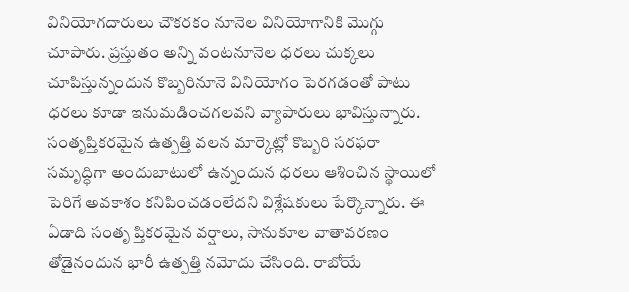వినియోగదారులు చౌకరకం నూనెల వినియోగానికి మొగ్గు చూపారు. ప్రస్తుతం అన్ని వంటనూనెల ధరలు చుక్కలు చూపిస్తున్నందున కొబ్బరినూనె వినియోగం పెరగడంతో పాటు ధరలు కూడా ఇనుమడించగలవని వ్యాపారులు భావిస్తున్నారు.
సంతృప్తికరమైన ఉత్పత్తి వలన మార్కెట్లో కొబ్బరి సరఫరా సమృద్ధిగా అందుబాటులో ఉన్నందున ధరలు ఆశించిన స్థాయిలో పెరిగే అవకాశం కనిపించడంలేదని విశ్లేషకులు పేర్కొన్నారు. ఈ ఏడాది సంతృ ప్తికరమైన వర్షాలు, సానుకూల వాతావరణం తోడైనందున భారీ ఉత్పత్తి నమోదు చేసింది. రాబోయే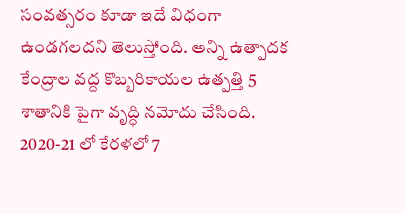సంవత్సరం కూడా ఇదే విధంగా ఉండగలదని తెలుస్తోంది. అన్ని ఉత్పాదక కేంద్రాల వద్ద కొబ్బరికాయల ఉత్పత్తి 5 శాతానికి పైగా వృద్ధి నమోదు చేసింది. 2020-21 లో కేరళలో 7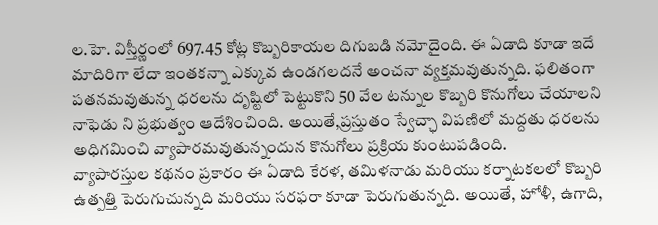ల.హె. విస్తీర్ణంలో 697.45 కోట్ల కొబ్బరికాయల దిగుబడి నమోదైంది. ఈ ఏడాది కూడా ఇదే మాదిరిగా లేదా ఇంతకన్నా ఎక్కువ ఉండగలదనే అంచనా వ్యక్తమవుతున్నది. ఫలితంగా పతనమవుతున్న ధరలను దృష్టిలో పెట్టుకొని 50 వేల టన్నుల కొబ్బరి కొనుగోలు చేయాలని నాఫెడు ని ప్రభుత్వం ఆదేశించింది. అయితే,ప్రస్తుతం స్వేచ్ఛా విపణిలో మద్దతు ధరలను అధిగమించి వ్యాపారమవుతున్నందున కొనుగోలు ప్రక్రియ కుంటుపడింది.
వ్యాపారస్తుల కథనం ప్రకారం ఈ ఏడాది కేరళ, తమిళనాడు మరియు కర్నాటకలలో కొబ్బరి ఉత్పత్తి పెరుగుచున్నది మరియు సరఫరా కూడా పెరుగుతున్నది. అయితే, హోళీ, ఉగాది,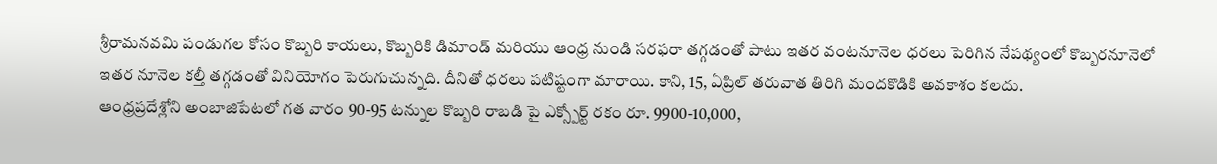శ్రీరామనవమి పండుగల కోసం కొబ్బరి కాయలు, కొబ్బరికి డిమాండ్ మరియు ఆంధ్ర నుండి సరఫరా తగ్గడంతో పాటు ఇతర వంటనూనెల ధరలు పెరిగిన నేపథ్యంలో కొబ్బరనూనెలో ఇతర నూనెల కల్తీ తగ్గడంతో వినియోగం పెరుగుచున్నది. దీనితో ధరలు పటిష్టంగా మారాయి. కాని, 15, ఏప్రిల్ తరువాత తిరిగి మందకొడికి అవకాశం కలదు.
ఆంధ్రప్రదేశ్లోని అంబాజిపేటలో గత వారం 90-95 టన్నుల కొబ్బరి రాబడి పై ఎక్స్పోర్ట్ రకం రూ. 9900-10,000,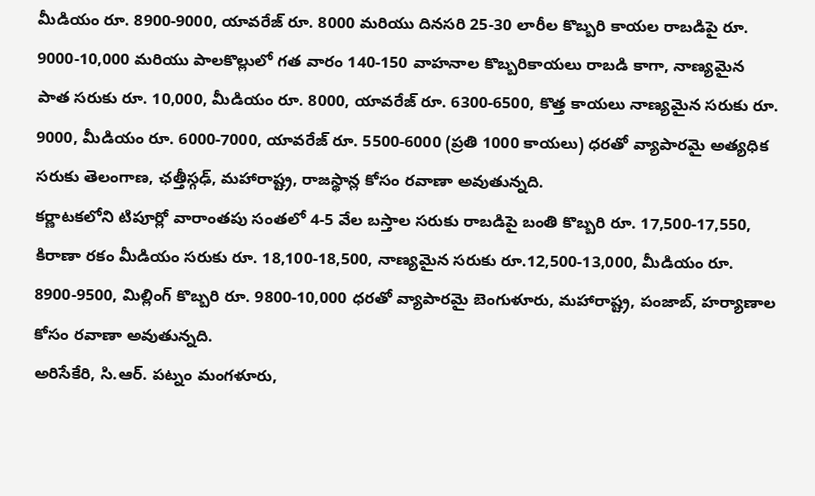మీడియం రూ. 8900-9000, యావరేజ్ రూ. 8000 మరియు దినసరి 25-30 లారీల కొబ్బరి కాయల రాబడిపై రూ. 9000-10,000 మరియు పాలకొల్లులో గత వారం 140-150 వాహనాల కొబ్బరికాయలు రాబడి కాగా, నాణ్యమైన పాత సరుకు రూ. 10,000, మీడియం రూ. 8000, యావరేజ్ రూ. 6300-6500, కొత్త కాయలు నాణ్యమైన సరుకు రూ. 9000, మీడియం రూ. 6000-7000, యావరేజ్ రూ. 5500-6000 (ప్రతి 1000 కాయలు) ధరతో వ్యాపారమై అత్యధిక సరుకు తెలంగాణ, ఛత్తీస్గఢ్, మహారాష్ట్ర, రాజస్థాన్ల కోసం రవాణా అవుతున్నది.
కర్ణాటకలోని టిపూర్లో వారాంతపు సంతలో 4-5 వేల బస్తాల సరుకు రాబడిపై బంతి కొబ్బరి రూ. 17,500-17,550, కిరాణా రకం మీడియం సరుకు రూ. 18,100-18,500, నాణ్యమైన సరుకు రూ.12,500-13,000, మీడియం రూ. 8900-9500, మిల్లింగ్ కొబ్బరి రూ. 9800-10,000 ధరతో వ్యాపారమై బెంగుళూరు, మహారాష్ట్ర, పంజాబ్, హర్యాణాల కోసం రవాణా అవుతున్నది.
అరిసేకేరి, సి.ఆర్. పట్నం మంగళూరు,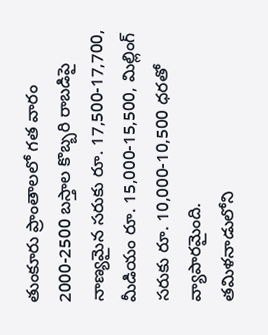తుంకూరు ప్రాంతాలలో గత వారం 2000-2500 బస్తాల కొబ్బరి రాబడిపై నాణ్యమైన సరుకు రూ. 17,500-17,700, మీడియం రూ. 15,000-15,500, మిల్లింగ్ సరుకు రూ. 10,000-10,500 ధరతో వ్యాపారమైంది.
తమిళనాడులోని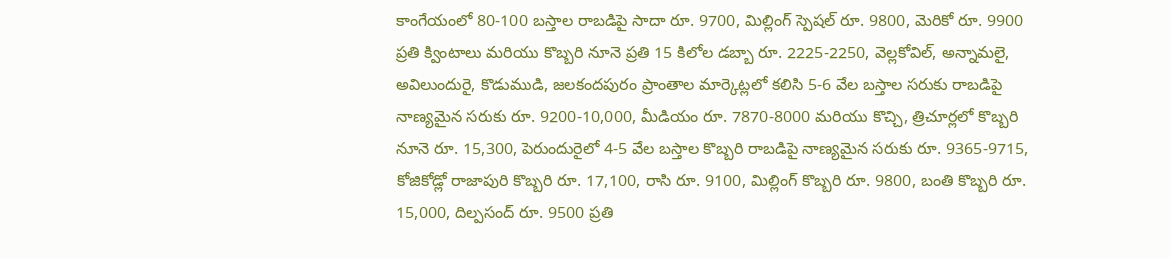కాంగేయంలో 80-100 బస్తాల రాబడిపై సాదా రూ. 9700, మిల్లింగ్ స్పెషల్ రూ. 9800, మెరికో రూ. 9900 ప్రతి క్వింటాలు మరియు కొబ్బరి నూనె ప్రతి 15 కిలోల డబ్బా రూ. 2225-2250, వెల్లకోవిల్, అన్నామలై, అవిలుందురై, కొడుముడి, జలకందపురం ప్రాంతాల మార్కెట్లలో కలిసి 5-6 వేల బస్తాల సరుకు రాబడిపై నాణ్యమైన సరుకు రూ. 9200-10,000, మీడియం రూ. 7870-8000 మరియు కొచ్చి, త్రిచూర్లలో కొబ్బరి నూనె రూ. 15,300, పెరుందురైలో 4-5 వేల బస్తాల కొబ్బరి రాబడిపై నాణ్యమైన సరుకు రూ. 9365-9715, కోజికోడ్లో రాజాపురి కొబ్బరి రూ. 17,100, రాసి రూ. 9100, మిల్లింగ్ కొబ్బరి రూ. 9800, బంతి కొబ్బరి రూ. 15,000, దిల్పసంద్ రూ. 9500 ప్రతి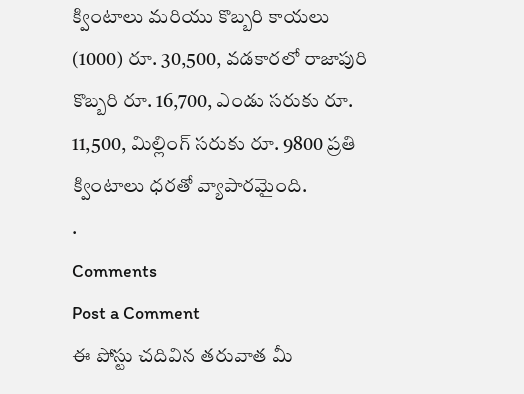క్వింటాలు మరియు కొబ్బరి కాయలు (1000) రూ. 30,500, వడకారలో రాజాపురి కొబ్బరి రూ. 16,700, ఎండు సరుకు రూ. 11,500, మిల్లింగ్ సరుకు రూ. 9800 ప్రతి క్వింటాలు ధరతో వ్యాపారమైంది.
.
Comments
Post a Comment
ఈ పోస్టు చదివిన తరువాత మీ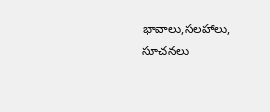భావాలు,సలహాలు, సూచనలు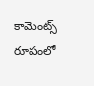కామెంట్స్ రూపంలో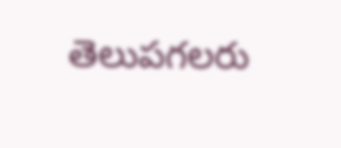తెలుపగలరు